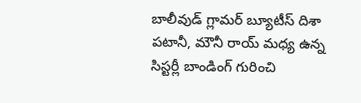బాలీవుడ్ గ్లామర్ బ్యూటీస్ దిశా పటానీ, మౌనీ రాయ్ మధ్య ఉన్న సిస్టర్లీ బాండింగ్ గురించి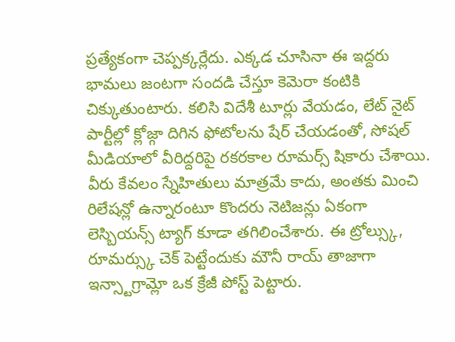ప్రత్యేకంగా చెప్పక్కర్లేదు. ఎక్కడ చూసినా ఈ ఇద్దరు భామలు జంటగా సందడి చేస్తూ కెమెరా కంటికి చిక్కుతుంటారు. కలిసి విదేశీ టూర్లు వేయడం, లేట్ నైట్ పార్టీల్లో క్లోజ్గా దిగిన ఫోటోలను షేర్ చేయడంతో, సోషల్ మీడియాలో వీరిద్దరిపై రకరకాల రూమర్స్ షికారు చేశాయి. వీరు కేవలం స్నేహితులు మాత్రమే కాదు, అంతకు మించి రిలేషన్లో ఉన్నారంటూ కొందరు నెటిజన్లు ఏకంగా లెస్బియన్స్ ట్యాగ్ కూడా తగిలించేశారు. ఈ ట్రోల్స్కు, రూమర్స్కు చెక్ పెట్టేందుకు మౌనీ రాయ్ తాజాగా ఇన్స్టాగ్రామ్లో ఒక క్రేజీ పోస్ట్ పెట్టారు.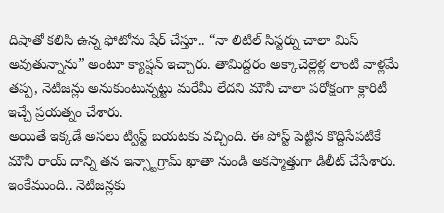దిషాతో కలిసి ఉన్న ఫోటోను షేర్ చేస్తూ.. “నా లిటిల్ సిస్టర్ను చాలా మిస్ అవుతున్నాను” అంటూ క్యాప్షన్ ఇచ్చారు. తామిద్దరం అక్కాచెల్లెళ్ల లాంటి వాళ్లమే తప్ప, నెటిజన్లు అనుకుంటున్నట్టు మరేమీ లేదని మౌనీ చాలా పరోక్షంగా క్లారిటీ ఇచ్చే ప్రయత్నం చేశారు.
అయితే ఇక్కడే అసలు ట్విస్ట్ బయటకు వచ్చింది. ఈ పోస్ట్ పెట్టిన కొద్దిసేపటికే మౌనీ రాయ్ దాన్ని తన ఇన్స్టాగ్రామ్ ఖాతా నుండి అకస్మాత్తుగా డిలీట్ చేసేశారు. ఇంకేముంది.. నెటిజన్లకు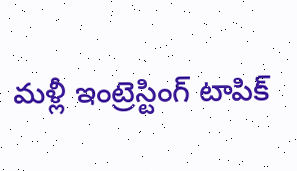మళ్లీ ఇంట్రెస్టింగ్ టాపిక్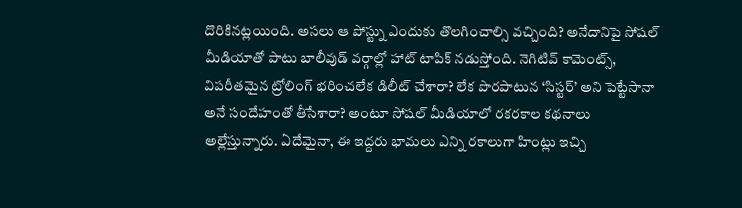దొరికినట్లయింది. అసలు ఆ పోస్ట్ను ఎందుకు తొలగించాల్సి వచ్చింది? అనేదానిపై సోషల్ మీడియాతో పాటు బాలీవుడ్ వర్గాల్లో హాట్ టాపిక్ నడుస్తోంది. నెగిటివ్ కామెంట్స్, విపరీతమైన ట్రోలింగ్ భరించలేక డిలీట్ చేశారా? లేక పొరపాటున ‘సిస్టర్’ అని పెట్టేసానా అనే సందేహంతో తీసేశారా? అంటూ సోషల్ మీడియాలో రకరకాల కథనాలు అల్లేస్తున్నారు. ఏదేమైనా, ఈ ఇద్దరు భామలు ఎన్ని రకాలుగా హింట్లు ఇచ్చి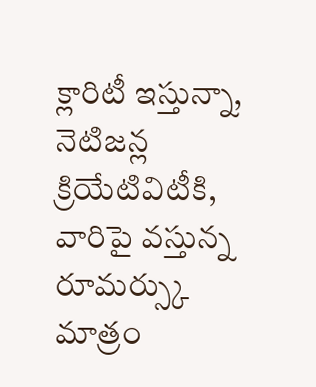క్లారిటీ ఇస్తున్నా, నెటిజన్ల క్రియేటివిటీకి, వారిపై వస్తున్న రూమర్స్కు మాత్రం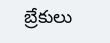బ్రేకులు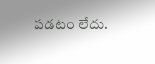పడటం లేదు.